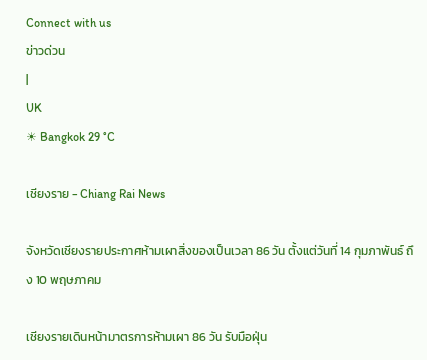Connect with us
ข่าวด่วน
|
UK
☀ Bangkok 29 °C

เชียงราย - Chiang Rai News

จังหวัดเชียงรายประกาศห้ามเผาสิ่งของเป็นเวลา 86 วัน ตั้งแต่วันที่ 14 กุมภาพันธ์ ถึง 10 พฤษภาคม

เชียงรายเดินหน้ามาตรการห้ามเผา 86 วัน รับมือฝุ่น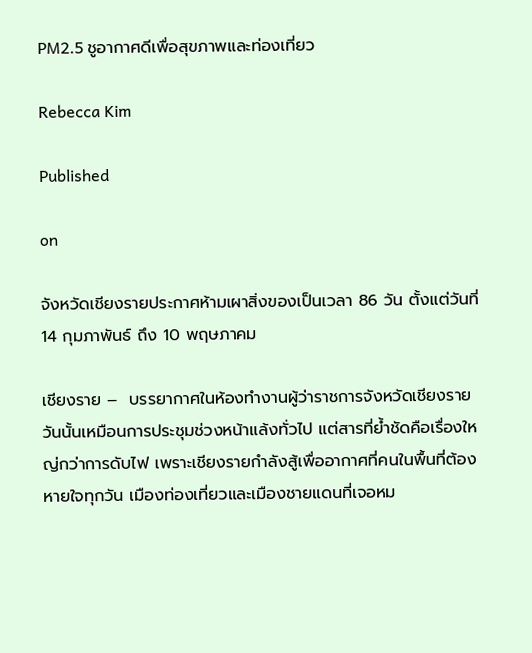PM2.5 ชูอากาศดีเพื่อสุขภาพและท่องเที่ยว

Rebecca Kim

Published

on

จังหวัดเชียงรายประกาศห้ามเผาสิ่งของเป็นเวลา 86 วัน ตั้งแต่วันที่ 14 กุมภาพันธ์ ถึง 10 พฤษภาคม

เชียงราย –  บรรยากาศในห้องทำงานผู้ว่าราชการจังหวัดเชียงรายวันนั้นเหมือนการประชุมช่วงหน้าแล้งทั่วไป แต่สารที่ย้ำชัดคือเรื่องใหญ่กว่าการดับไฟ เพราะเชียงรายกำลังสู้เพื่ออากาศที่คนในพื้นที่ต้องหายใจทุกวัน เมืองท่องเที่ยวและเมืองชายแดนที่เจอหม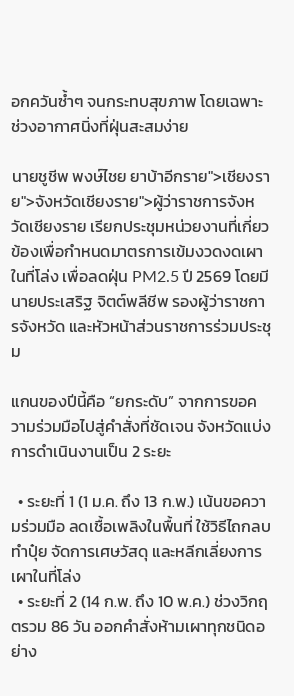อกควันซ้ำๆ จนกระทบสุขภาพ โดยเฉพาะช่วงอากาศนิ่งที่ฝุ่นสะสมง่าย

นายชูชีพ พงษ์ไชย ยาบ้าอีกราย">เชียงราย">จังหวัดเชียงราย">ผู้ว่าราชการจังหวัดเชียงราย เรียกประชุมหน่วยงานที่เกี่ยวข้องเพื่อกำหนดมาตรการเข้มงวดงดเผาในที่โล่ง เพื่อลดฝุ่น PM2.5 ปี 2569 โดยมีนายประเสริฐ จิตต์พลีชีพ รองผู้ว่าราชการจังหวัด และหัวหน้าส่วนราชการร่วมประชุม

แกนของปีนี้คือ “ยกระดับ” จากการขอความร่วมมือไปสู่คำสั่งที่ชัดเจน จังหวัดแบ่งการดำเนินงานเป็น 2 ระยะ

  • ระยะที่ 1 (1 ม.ค. ถึง 13 ก.พ.) เน้นขอความร่วมมือ ลดเชื้อเพลิงในพื้นที่ ใช้วิธีไถกลบ ทำปุ๋ย จัดการเศษวัสดุ และหลีกเลี่ยงการเผาในที่โล่ง
  • ระยะที่ 2 (14 ก.พ. ถึง 10 พ.ค.) ช่วงวิกฤตรวม 86 วัน ออกคำสั่งห้ามเผาทุกชนิดอย่าง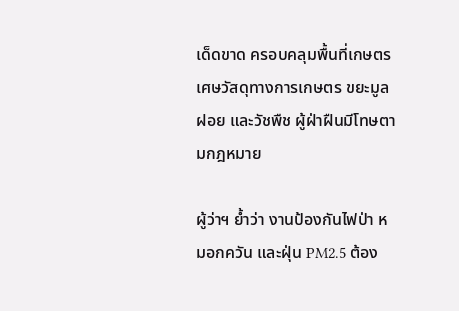เด็ดขาด ครอบคลุมพื้นที่เกษตร เศษวัสดุทางการเกษตร ขยะมูลฝอย และวัชพืช ผู้ฝ่าฝืนมีโทษตามกฎหมาย

ผู้ว่าฯ ย้ำว่า งานป้องกันไฟป่า หมอกควัน และฝุ่น PM2.5 ต้อง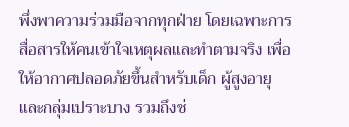พึ่งพาความร่วมมือจากทุกฝ่าย โดยเฉพาะการสื่อสารให้คนเข้าใจเหตุผลและทำตามจริง เพื่อให้อากาศปลอดภัยขึ้นสำหรับเด็ก ผู้สูงอายุ และกลุ่มเปราะบาง รวมถึงช่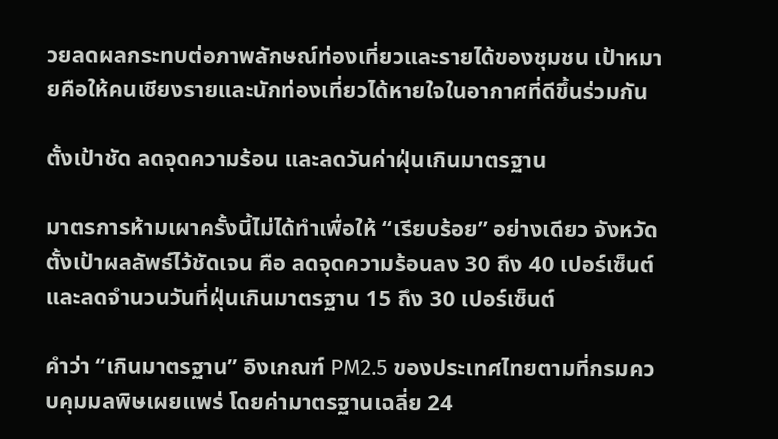วยลดผลกระทบต่อภาพลักษณ์ท่องเที่ยวและรายได้ของชุมชน เป้าหมายคือให้คนเชียงรายและนักท่องเที่ยวได้หายใจในอากาศที่ดีขึ้นร่วมกัน

ตั้งเป้าชัด ลดจุดความร้อน และลดวันค่าฝุ่นเกินมาตรฐาน

มาตรการห้ามเผาครั้งนี้ไม่ได้ทำเพื่อให้ “เรียบร้อย” อย่างเดียว จังหวัดตั้งเป้าผลลัพธ์ไว้ชัดเจน คือ ลดจุดความร้อนลง 30 ถึง 40 เปอร์เซ็นต์ และลดจำนวนวันที่ฝุ่นเกินมาตรฐาน 15 ถึง 30 เปอร์เซ็นต์

คำว่า “เกินมาตรฐาน” อิงเกณฑ์ PM2.5 ของประเทศไทยตามที่กรมควบคุมมลพิษเผยแพร่ โดยค่ามาตรฐานเฉลี่ย 24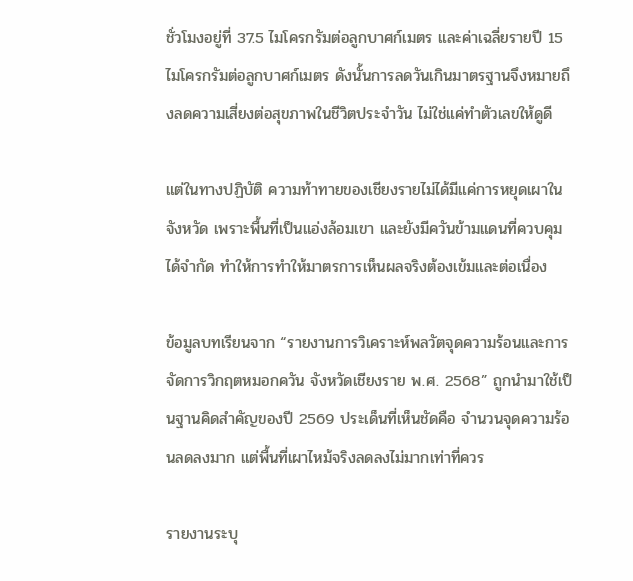ชั่วโมงอยู่ที่ 37.5 ไมโครกรัมต่อลูกบาศก์เมตร และค่าเฉลี่ยรายปี 15 ไมโครกรัมต่อลูกบาศก์เมตร ดังนั้นการลดวันเกินมาตรฐานจึงหมายถึงลดความเสี่ยงต่อสุขภาพในชีวิตประจำวัน ไม่ใช่แค่ทำตัวเลขให้ดูดี

แต่ในทางปฏิบัติ ความท้าทายของเชียงรายไม่ได้มีแค่การหยุดเผาในจังหวัด เพราะพื้นที่เป็นแอ่งล้อมเขา และยังมีควันข้ามแดนที่ควบคุมได้จำกัด ทำให้การทำให้มาตรการเห็นผลจริงต้องเข้มและต่อเนื่อง

ข้อมูลบทเรียนจาก “รายงานการวิเคราะห์พลวัตจุดความร้อนและการจัดการวิกฤตหมอกควัน จังหวัดเชียงราย พ.ศ. 2568” ถูกนำมาใช้เป็นฐานคิดสำคัญของปี 2569 ประเด็นที่เห็นชัดคือ จำนวนจุดความร้อนลดลงมาก แต่พื้นที่เผาไหม้จริงลดลงไม่มากเท่าที่ควร

รายงานระบุ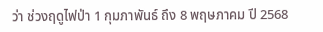ว่า ช่วงฤดูไฟป่า 1 กุมภาพันธ์ ถึง 8 พฤษภาคม ปี 2568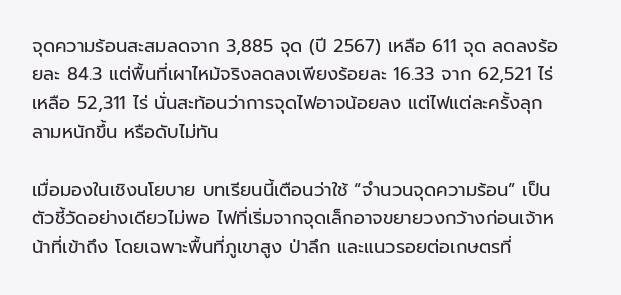จุดความร้อนสะสมลดจาก 3,885 จุด (ปี 2567) เหลือ 611 จุด ลดลงร้อยละ 84.3 แต่พื้นที่เผาไหม้จริงลดลงเพียงร้อยละ 16.33 จาก 62,521 ไร่ เหลือ 52,311 ไร่ นั่นสะท้อนว่าการจุดไฟอาจน้อยลง แต่ไฟแต่ละครั้งลุกลามหนักขึ้น หรือดับไม่ทัน

เมื่อมองในเชิงนโยบาย บทเรียนนี้เตือนว่าใช้ “จำนวนจุดความร้อน” เป็นตัวชี้วัดอย่างเดียวไม่พอ ไฟที่เริ่มจากจุดเล็กอาจขยายวงกว้างก่อนเจ้าหน้าที่เข้าถึง โดยเฉพาะพื้นที่ภูเขาสูง ป่าลึก และแนวรอยต่อเกษตรที่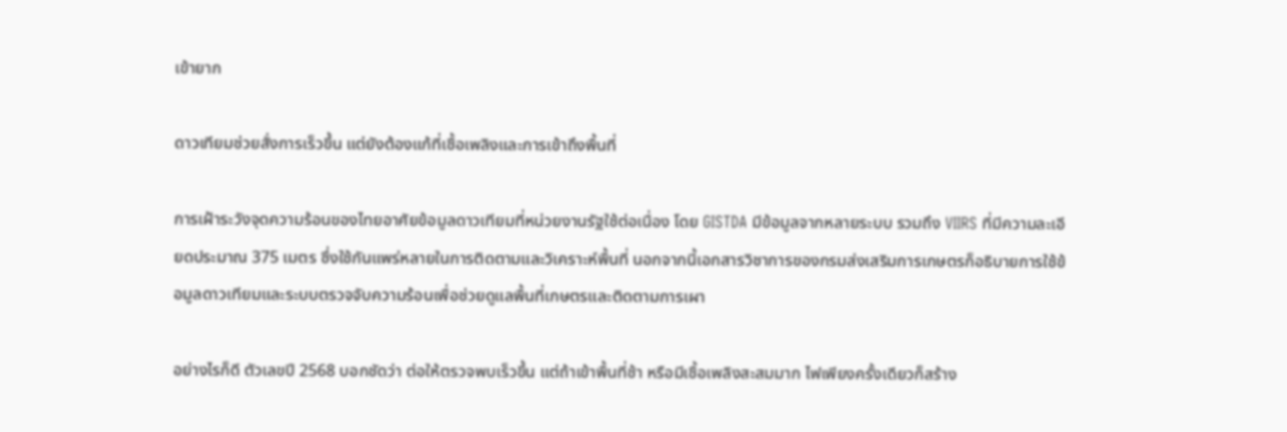เข้ายาก

ดาวเทียมช่วยสั่งการเร็วขึ้น แต่ยังต้องแก้ที่เชื้อเพลิงและการเข้าถึงพื้นที่

การเฝ้าระวังจุดความร้อนของไทยอาศัยข้อมูลดาวเทียมที่หน่วยงานรัฐใช้ต่อเนื่อง โดย GISTDA มีข้อมูลจากหลายระบบ รวมถึง VIIRS ที่มีความละเอียดประมาณ 375 เมตร ซึ่งใช้กันแพร่หลายในการติดตามและวิเคราะห์พื้นที่ นอกจากนี้เอกสารวิชาการของกรมส่งเสริมการเกษตรก็อธิบายการใช้ข้อมูลดาวเทียมและระบบตรวจจับความร้อนเพื่อช่วยดูแลพื้นที่เกษตรและติดตามการเผา

อย่างไรก็ดี ตัวเลขปี 2568 บอกชัดว่า ต่อให้ตรวจพบเร็วขึ้น แต่ถ้าเข้าพื้นที่ช้า หรือมีเชื้อเพลิงสะสมมาก ไฟเพียงครั้งเดียวก็สร้าง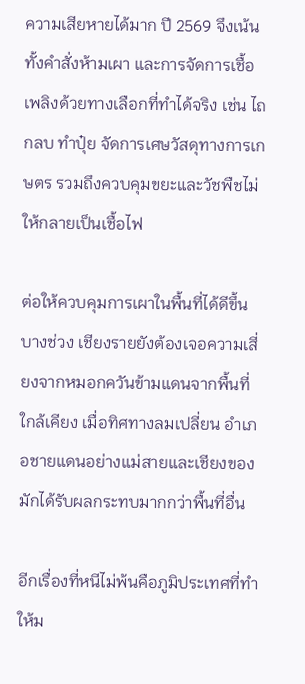ความเสียหายได้มาก ปี 2569 จึงเน้นทั้งคำสั่งห้ามเผา และการจัดการเชื้อเพลิงด้วยทางเลือกที่ทำได้จริง เช่น ไถกลบ ทำปุ๋ย จัดการเศษวัสดุทางการเกษตร รวมถึงควบคุมขยะและวัชพืชไม่ให้กลายเป็นเชื้อไฟ

ต่อให้ควบคุมการเผาในพื้นที่ได้ดีขึ้นบางช่วง เชียงรายยังต้องเจอความเสี่ยงจากหมอกควันข้ามแดนจากพื้นที่ใกล้เคียง เมื่อทิศทางลมเปลี่ยน อำเภอชายแดนอย่างแม่สายและเชียงของมักได้รับผลกระทบมากกว่าพื้นที่อื่น

อีกเรื่องที่หนีไม่พ้นคือภูมิประเทศที่ทำให้ม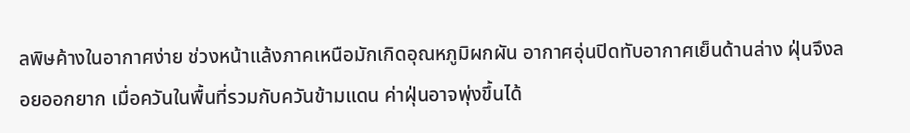ลพิษค้างในอากาศง่าย ช่วงหน้าแล้งภาคเหนือมักเกิดอุณหภูมิผกผัน อากาศอุ่นปิดทับอากาศเย็นด้านล่าง ฝุ่นจึงลอยออกยาก เมื่อควันในพื้นที่รวมกับควันข้ามแดน ค่าฝุ่นอาจพุ่งขึ้นได้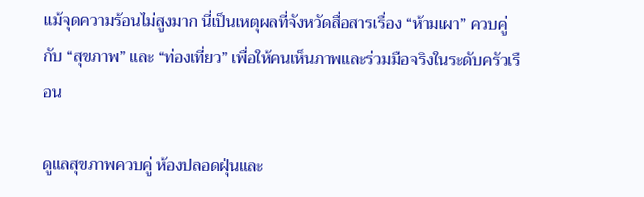แม้จุดความร้อนไม่สูงมาก นี่เป็นเหตุผลที่จังหวัดสื่อสารเรื่อง “ห้ามเผา” ควบคู่กับ “สุขภาพ” และ “ท่องเที่ยว” เพื่อให้คนเห็นภาพและร่วมมือจริงในระดับครัวเรือน

ดูแลสุขภาพควบคู่ ห้องปลอดฝุ่นและ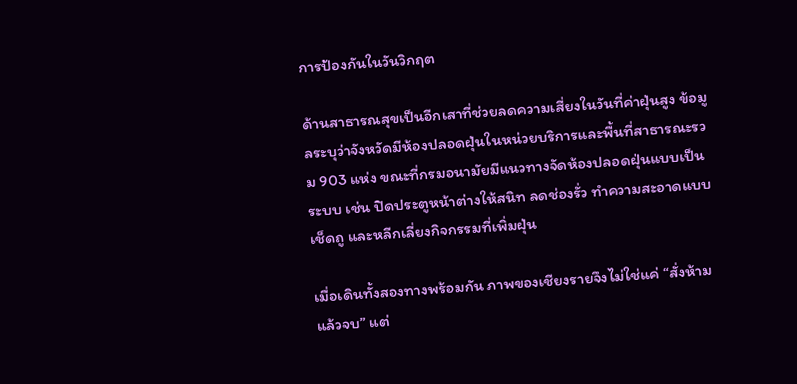การป้องกันในวันวิกฤต

ด้านสาธารณสุขเป็นอีกเสาที่ช่วยลดความเสี่ยงในวันที่ค่าฝุ่นสูง ข้อมูลระบุว่าจังหวัดมีห้องปลอดฝุ่นในหน่วยบริการและพื้นที่สาธารณะรวม 903 แห่ง ขณะที่กรมอนามัยมีแนวทางจัดห้องปลอดฝุ่นแบบเป็นระบบ เช่น ปิดประตูหน้าต่างให้สนิท ลดช่องรั่ว ทำความสะอาดแบบเช็ดถู และหลีกเลี่ยงกิจกรรมที่เพิ่มฝุ่น

เมื่อเดินทั้งสองทางพร้อมกัน ภาพของเชียงรายจึงไม่ใช่แค่ “สั่งห้ามแล้วจบ” แต่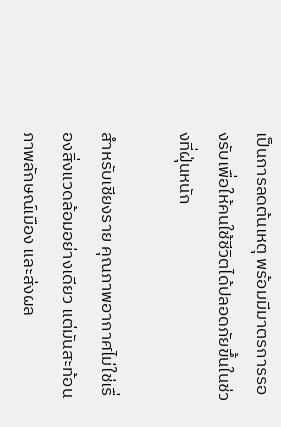เป็นการลดต้นเหตุ พร้อมมีมาตรการรองรับเพื่อให้คนใช้ชีวิตได้ปลอดภัยขึ้นในช่วงที่ฝุ่นหนัก

สำหรับเชียงราย คุณภาพอากาศไม่ใช่เรื่องสิ่งแวดล้อมอย่างเดียว แต่มันสะท้อนภาพลักษณ์เมือง และส่งผล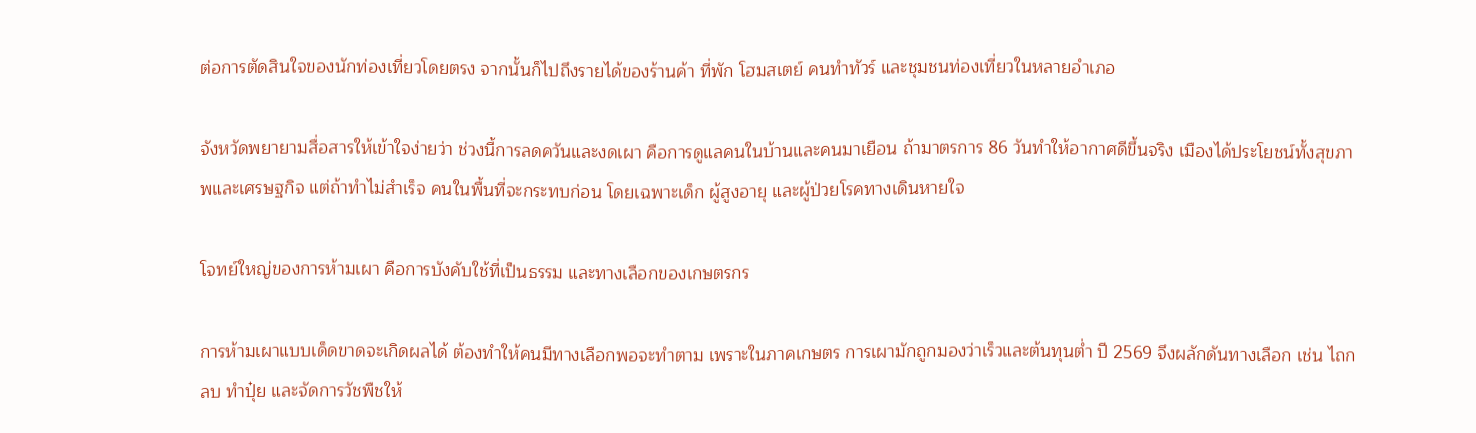ต่อการตัดสินใจของนักท่องเที่ยวโดยตรง จากนั้นก็ไปถึงรายได้ของร้านค้า ที่พัก โฮมสเตย์ คนทำทัวร์ และชุมชนท่องเที่ยวในหลายอำเภอ

จังหวัดพยายามสื่อสารให้เข้าใจง่ายว่า ช่วงนี้การลดควันและงดเผา คือการดูแลคนในบ้านและคนมาเยือน ถ้ามาตรการ 86 วันทำให้อากาศดีขึ้นจริง เมืองได้ประโยชน์ทั้งสุขภาพและเศรษฐกิจ แต่ถ้าทำไม่สำเร็จ คนในพื้นที่จะกระทบก่อน โดยเฉพาะเด็ก ผู้สูงอายุ และผู้ป่วยโรคทางเดินหายใจ

โจทย์ใหญ่ของการห้ามเผา คือการบังคับใช้ที่เป็นธรรม และทางเลือกของเกษตรกร

การห้ามเผาแบบเด็ดขาดจะเกิดผลได้ ต้องทำให้คนมีทางเลือกพอจะทำตาม เพราะในภาคเกษตร การเผามักถูกมองว่าเร็วและต้นทุนต่ำ ปี 2569 จึงผลักดันทางเลือก เช่น ไถกลบ ทำปุ๋ย และจัดการวัชพืชให้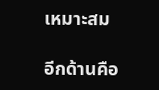เหมาะสม

อีกด้านคือ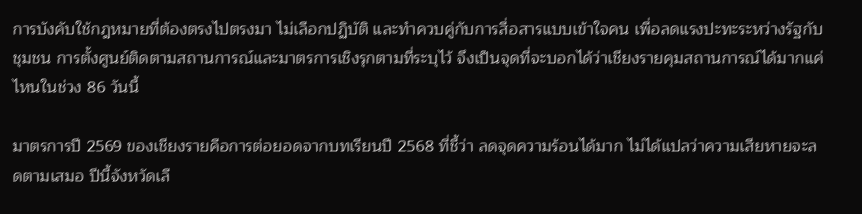การบังคับใช้กฎหมายที่ต้องตรงไปตรงมา ไม่เลือกปฏิบัติ และทำควบคู่กับการสื่อสารแบบเข้าใจคน เพื่อลดแรงปะทะระหว่างรัฐกับชุมชน การตั้งศูนย์ติดตามสถานการณ์และมาตรการเชิงรุกตามที่ระบุไว้ จึงเป็นจุดที่จะบอกได้ว่าเชียงรายคุมสถานการณ์ได้มากแค่ไหนในช่วง 86 วันนี้

มาตรการปี 2569 ของเชียงรายคือการต่อยอดจากบทเรียนปี 2568 ที่ชี้ว่า ลดจุดความร้อนได้มาก ไม่ได้แปลว่าความเสียหายจะลดตามเสมอ ปีนี้จังหวัดเลื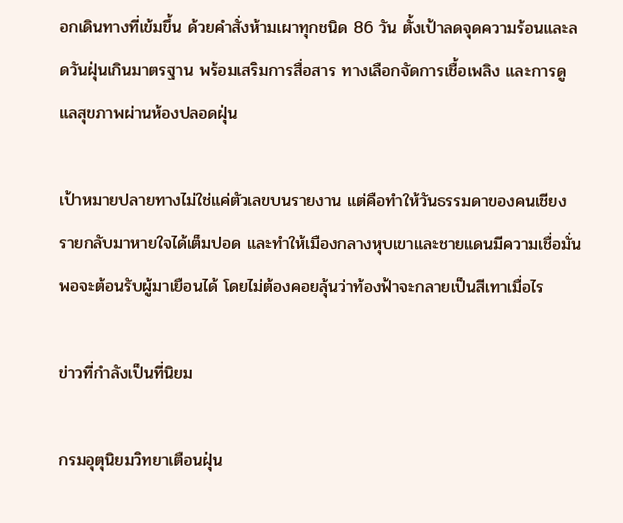อกเดินทางที่เข้มขึ้น ด้วยคำสั่งห้ามเผาทุกชนิด 86 วัน ตั้งเป้าลดจุดความร้อนและลดวันฝุ่นเกินมาตรฐาน พร้อมเสริมการสื่อสาร ทางเลือกจัดการเชื้อเพลิง และการดูแลสุขภาพผ่านห้องปลอดฝุ่น

เป้าหมายปลายทางไม่ใช่แค่ตัวเลขบนรายงาน แต่คือทำให้วันธรรมดาของคนเชียงรายกลับมาหายใจได้เต็มปอด และทำให้เมืองกลางหุบเขาและชายแดนมีความเชื่อมั่นพอจะต้อนรับผู้มาเยือนได้ โดยไม่ต้องคอยลุ้นว่าท้องฟ้าจะกลายเป็นสีเทาเมื่อไร

ข่าวที่กำลังเป็นที่นิยม

กรมอุตุนิยมวิทยาเตือนฝุ่น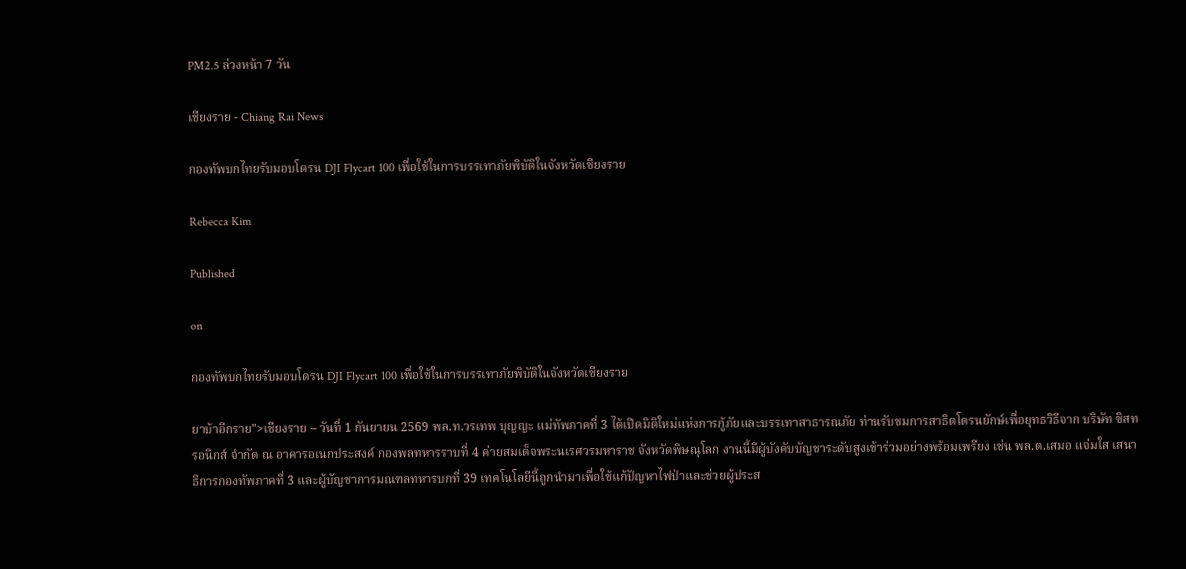PM2.5 ล่วงหน้า 7 วัน

เชียงราย - Chiang Rai News

กองทัพบกไทยรับมอบโดรน DJI Flycart 100 เพื่อใช้ในการบรรเทาภัยพิบัติในจังหวัดเชียงราย

Rebecca Kim

Published

on

กองทัพบกไทยรับมอบโดรน DJI Flycart 100 เพื่อใช้ในการบรรเทาภัยพิบัติในจังหวัดเชียงราย

ยาบ้าอีกราย">เชียงราย – วันที่ 1 กันยายน 2569 พล.ท.วรเทพ บุญญะ แม่ทัพภาคที่ 3 ได้เปิดมิติใหม่แห่งการกู้ภัยและบรรเทาสาธารณภัย ท่านรับชมการสาธิตโดรนยักษ์เพื่อยุทธวิธีจาก บริษัท ซิสทรอนิกส์ จำกัด ณ อาคารอเนกประสงค์ กองพลทหารราบที่ 4 ค่ายสมเด็จพระนเรศวรมหาราช จังหวัดพิษณุโลก งานนี้มีผู้บังคับบัญชาระดับสูงเข้าร่วมอย่างพร้อมเพรียง เช่น พล.ต.เสมอ แจ่มใส เสนาธิการกองทัพภาคที่ 3 และผู้บัญชาการมณฑลทหารบกที่ 39 เทคโนโลยีนี้ถูกนำมาเพื่อใช้แก้ปัญหาไฟป่าและช่วยผู้ประส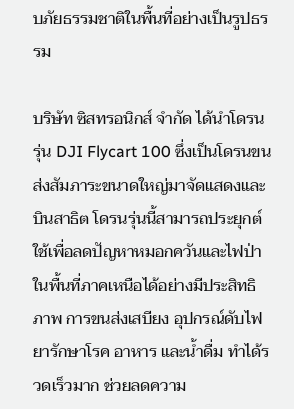บภัยธรรมชาติในพื้นที่อย่างเป็นรูปธรรม

บริษัท ซิสทรอนิกส์ จำกัด ได้นำโดรนรุ่น DJI Flycart 100 ซึ่งเป็นโดรนขนส่งสัมภาระขนาดใหญ่มาจัดแสดงและบินสาธิต โดรนรุ่นนี้สามารถประยุกต์ใช้เพื่อลดปัญหาหมอกควันและไฟป่าในพื้นที่ภาคเหนือได้อย่างมีประสิทธิภาพ การขนส่งเสบียง อุปกรณ์ดับไฟ ยารักษาโรค อาหาร และน้ำดื่ม ทำได้รวดเร็วมาก ช่วยลดความ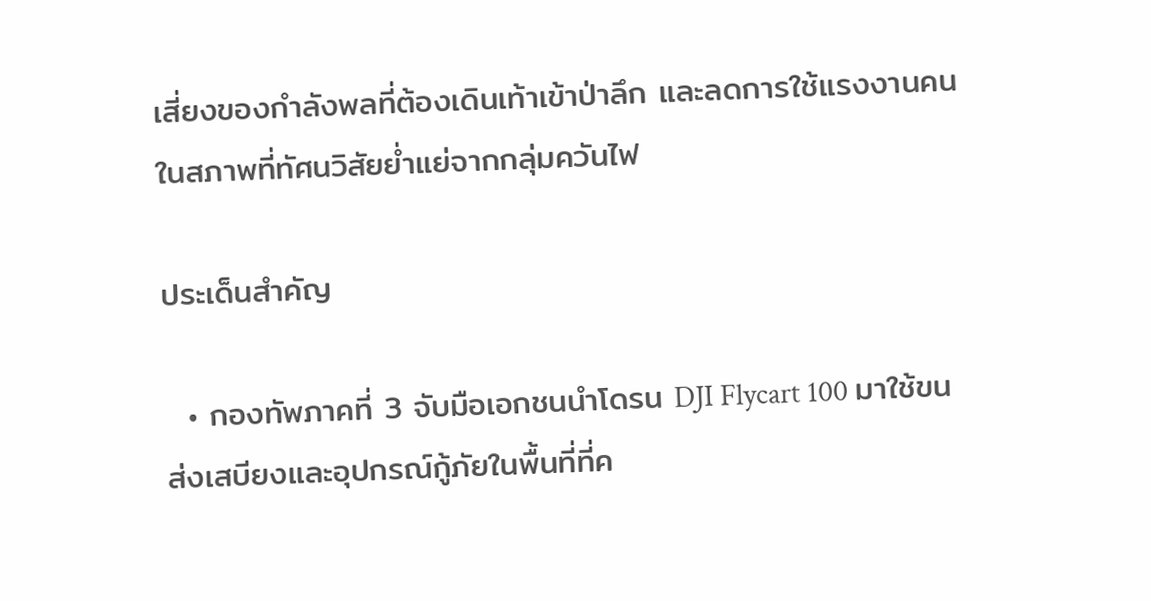เสี่ยงของกำลังพลที่ต้องเดินเท้าเข้าป่าลึก และลดการใช้แรงงานคนในสภาพที่ทัศนวิสัยย่ำแย่จากกลุ่มควันไฟ

ประเด็นสำคัญ

  • กองทัพภาคที่ 3 จับมือเอกชนนำโดรน DJI Flycart 100 มาใช้ขนส่งเสบียงและอุปกรณ์กู้ภัยในพื้นที่ที่ค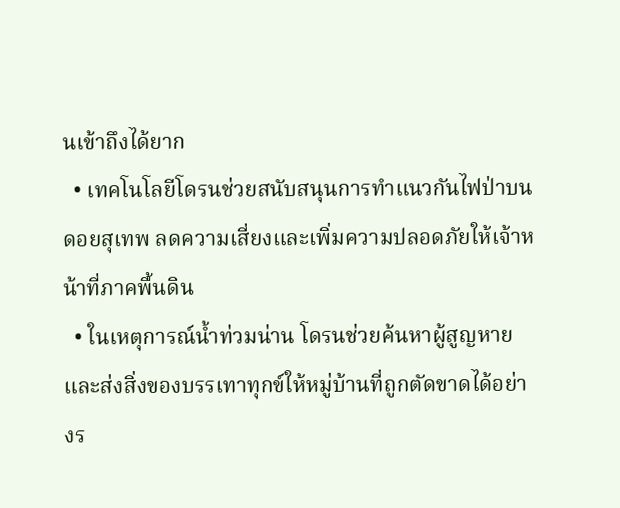นเข้าถึงได้ยาก
  • เทคโนโลยีโดรนช่วยสนับสนุนการทำแนวกันไฟป่าบนดอยสุเทพ ลดความเสี่ยงและเพิ่มความปลอดภัยให้เจ้าหน้าที่ภาคพื้นดิน
  • ในเหตุการณ์น้ำท่วมน่าน โดรนช่วยค้นหาผู้สูญหายและส่งสิ่งของบรรเทาทุกข์ให้หมู่บ้านที่ถูกตัดขาดได้อย่างร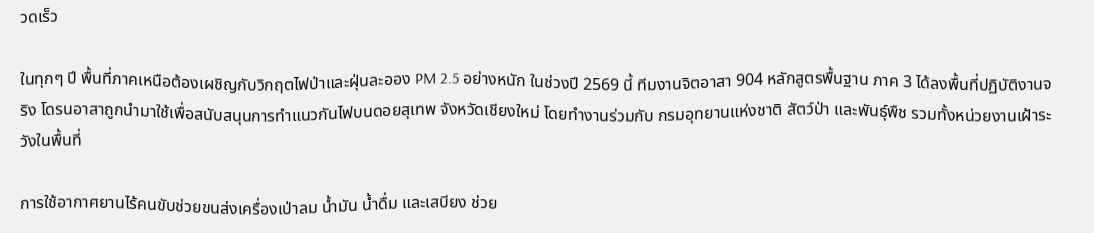วดเร็ว

ในทุกๆ ปี พื้นที่ภาคเหนือต้องเผชิญกับวิกฤตไฟป่าและฝุ่นละออง PM 2.5 อย่างหนัก ในช่วงปี 2569 นี้ ทีมงานจิตอาสา 904 หลักสูตรพื้นฐาน ภาค 3 ได้ลงพื้นที่ปฏิบัติงานจริง โดรนอาสาถูกนำมาใช้เพื่อสนับสนุนการทำแนวกันไฟบนดอยสุเทพ จังหวัดเชียงใหม่ โดยทำงานร่วมกับ กรมอุทยานแห่งชาติ สัตว์ป่า และพันธุ์พืช รวมทั้งหน่วยงานเฝ้าระวังในพื้นที่

การใช้อากาศยานไร้คนขับช่วยขนส่งเครื่องเป่าลม น้ำมัน น้ำดื่ม และเสบียง ช่วย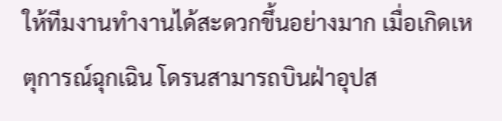ให้ทีมงานทำงานได้สะดวกขึ้นอย่างมาก เมื่อเกิดเหตุการณ์ฉุกเฉิน โดรนสามารถบินฝ่าอุปส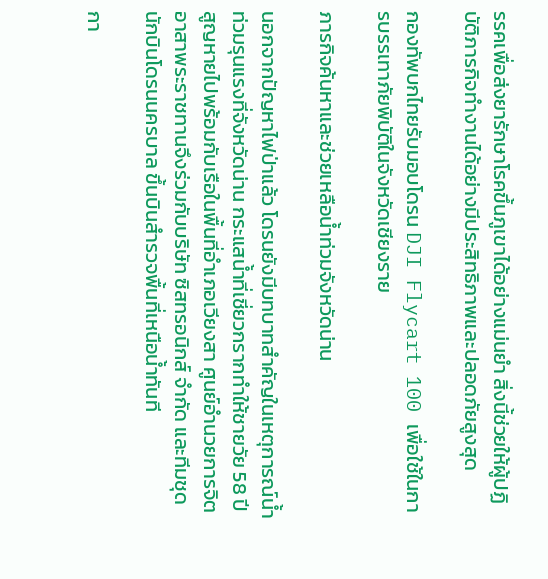รรคเพื่อส่งยารักษาโรคขึ้นภูเขาได้อย่างแม่นยำ สิ่งนี้ช่วยให้ผู้ปฏิบัติภารกิจทำงานได้อย่างมีประสิทธิภาพและปลอดภัยสูงสุด

กองทัพบกไทยรับมอบโดรน DJI Flycart 100 เพื่อใช้ในการบรรเทาภัยพิบัติในจังหวัดเชียงราย

ภารกิจค้นหาและช่วยเหลือน้ำท่วมจังหวัดน่าน

นอกจากปัญหาไฟป่าแล้ว โดรนยังมีบทบาทสำคัญในเหตุการณ์น้ำท่วมรุนแรงที่จังหวัดน่าน กระแสน้ำที่เชี่ยวกรากทำให้ชายวัย 58 ปีสูญหายไปพร้อมกับเรือในพื้นที่อำเภอเวียงสา ศูนย์อำนวยการจิตอาสาพระราชทานจึงร่วมกับบริษัท ซิสทรอนิกส์ จำกัด และทีมชุดนักบินโดรนนครบาล ขึ้นบินสำรวจพื้นที่เหนือน้ำทันที

กา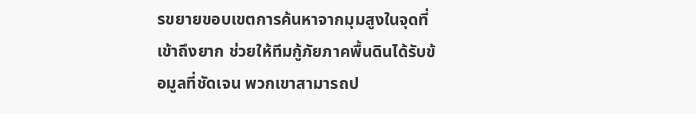รขยายขอบเขตการค้นหาจากมุมสูงในจุดที่เข้าถึงยาก ช่วยให้ทีมกู้ภัยภาคพื้นดินได้รับข้อมูลที่ชัดเจน พวกเขาสามารถป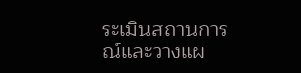ระเมินสถานการณ์และวางแผ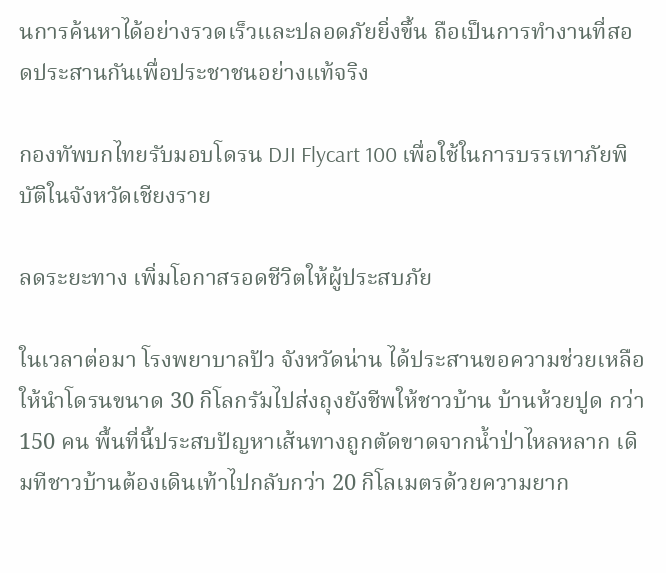นการค้นหาได้อย่างรวดเร็วและปลอดภัยยิ่งขึ้น ถือเป็นการทำงานที่สอดประสานกันเพื่อประชาชนอย่างแท้จริง

กองทัพบกไทยรับมอบโดรน DJI Flycart 100 เพื่อใช้ในการบรรเทาภัยพิบัติในจังหวัดเชียงราย

ลดระยะทาง เพิ่มโอกาสรอดชีวิตให้ผู้ประสบภัย

ในเวลาต่อมา โรงพยาบาลปัว จังหวัดน่าน ได้ประสานขอความช่วยเหลือให้นำโดรนขนาด 30 กิโลกรัมไปส่งถุงยังชีพให้ชาวบ้าน บ้านห้วยปูด กว่า 150 คน พื้นที่นี้ประสบปัญหาเส้นทางถูกตัดขาดจากน้ำป่าไหลหลาก เดิมทีชาวบ้านต้องเดินเท้าไปกลับกว่า 20 กิโลเมตรด้วยความยาก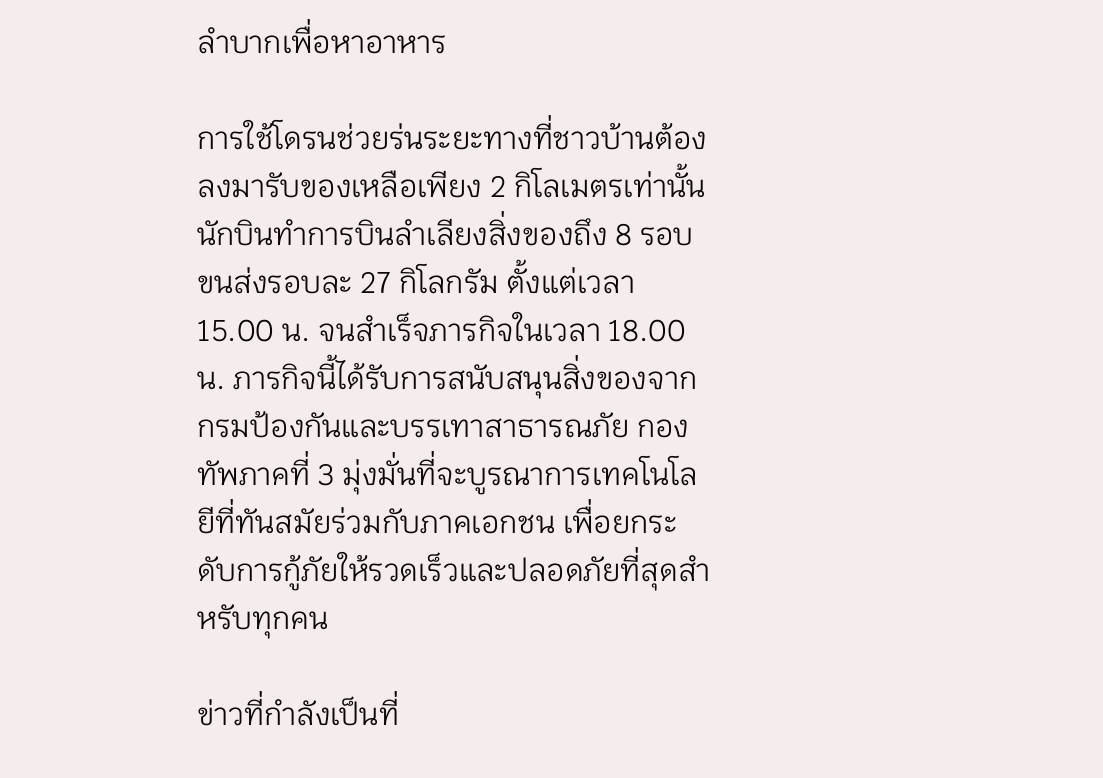ลำบากเพื่อหาอาหาร

การใช้โดรนช่วยร่นระยะทางที่ชาวบ้านต้องลงมารับของเหลือเพียง 2 กิโลเมตรเท่านั้น นักบินทำการบินลำเลียงสิ่งของถึง 8 รอบ ขนส่งรอบละ 27 กิโลกรัม ตั้งแต่เวลา 15.00 น. จนสำเร็จภารกิจในเวลา 18.00 น. ภารกิจนี้ได้รับการสนับสนุนสิ่งของจากกรมป้องกันและบรรเทาสาธารณภัย กองทัพภาคที่ 3 มุ่งมั่นที่จะบูรณาการเทคโนโลยีที่ทันสมัยร่วมกับภาคเอกชน เพื่อยกระดับการกู้ภัยให้รวดเร็วและปลอดภัยที่สุดสำหรับทุกคน

ข่าวที่กำลังเป็นที่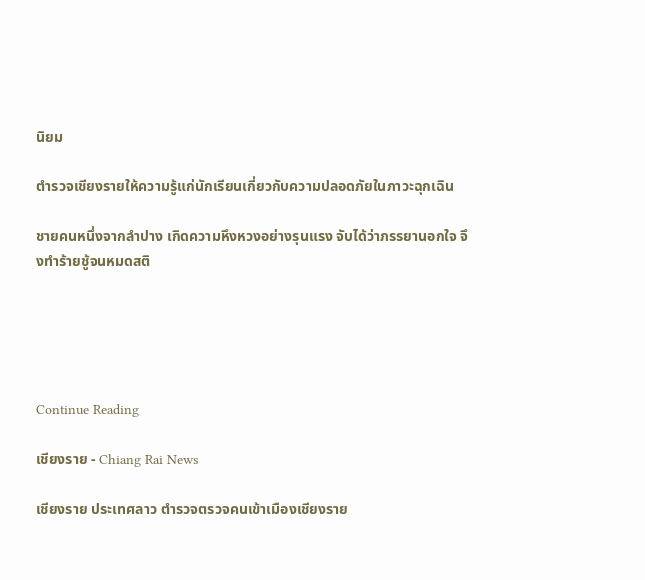นิยม

ตำรวจเชียงรายให้ความรู้แก่นักเรียนเกี่ยวกับความปลอดภัยในภาวะฉุกเฉิน

ชายคนหนึ่งจากลำปาง เกิดความหึงหวงอย่างรุนแรง จับได้ว่าภรรยานอกใจ จึงทำร้ายชู้จนหมดสติ





Continue Reading

เชียงราย - Chiang Rai News

เชียงราย ประเทศลาว ตำรวจตรวจคนเข้าเมืองเชียงราย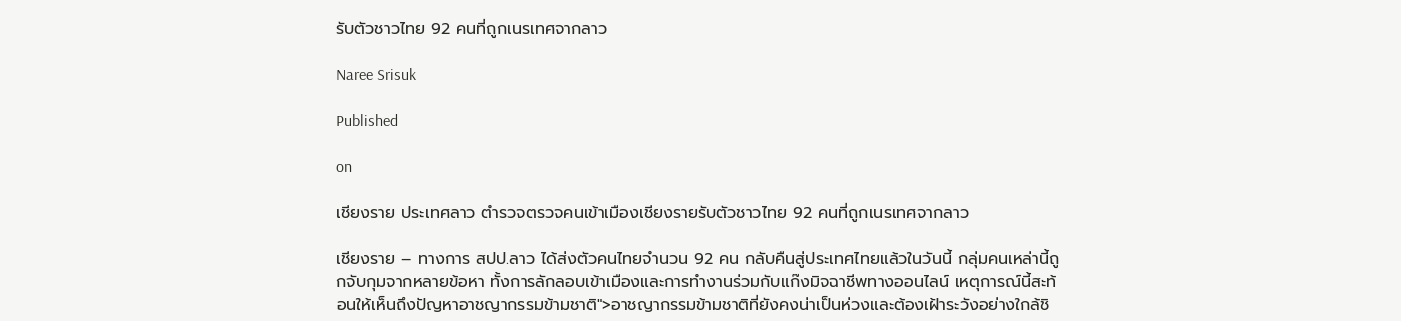รับตัวชาวไทย 92 คนที่ถูกเนรเทศจากลาว

Naree Srisuk

Published

on

เชียงราย ประเทศลาว ตำรวจตรวจคนเข้าเมืองเชียงรายรับตัวชาวไทย 92 คนที่ถูกเนรเทศจากลาว

เชียงราย – ทางการ สปป.ลาว ได้ส่งตัวคนไทยจำนวน 92 คน กลับคืนสู่ประเทศไทยแล้วในวันนี้ กลุ่มคนเหล่านี้ถูกจับกุมจากหลายข้อหา ทั้งการลักลอบเข้าเมืองและการทำงานร่วมกับแก๊งมิจฉาชีพทางออนไลน์ เหตุการณ์นี้สะท้อนให้เห็นถึงปัญหาอาชญากรรมข้ามชาติ">อาชญากรรมข้ามชาติที่ยังคงน่าเป็นห่วงและต้องเฝ้าระวังอย่างใกล้ชิ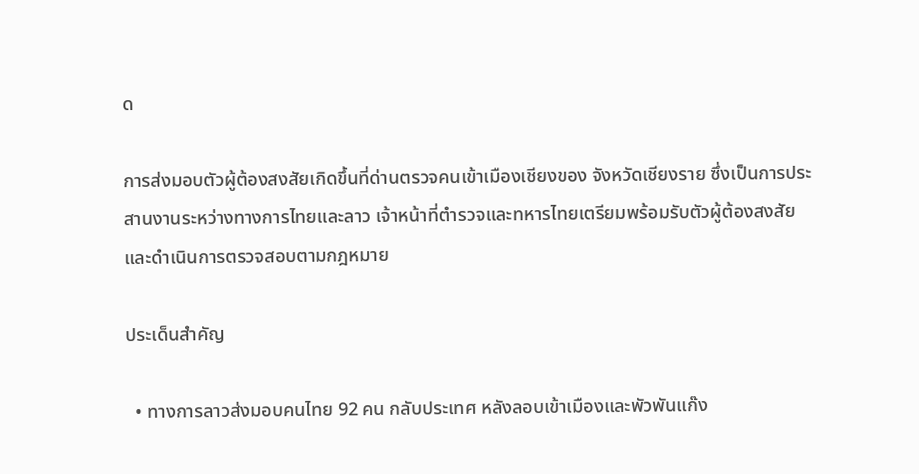ด

การส่งมอบตัวผู้ต้องสงสัยเกิดขึ้นที่ด่านตรวจคนเข้าเมืองเชียงของ จังหวัดเชียงราย ซึ่งเป็นการประสานงานระหว่างทางการไทยและลาว เจ้าหน้าที่ตำรวจและทหารไทยเตรียมพร้อมรับตัวผู้ต้องสงสัยและดำเนินการตรวจสอบตามกฎหมาย

ประเด็นสำคัญ

  • ทางการลาวส่งมอบคนไทย 92 คน กลับประเทศ หลังลอบเข้าเมืองและพัวพันแก๊ง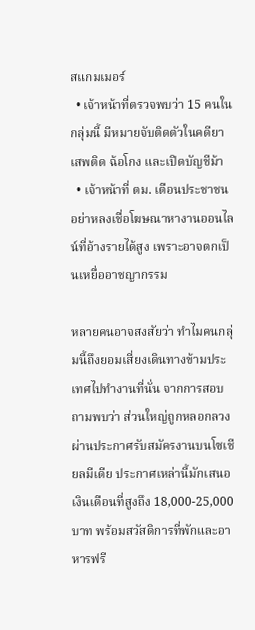สแกมเมอร์
  • เจ้าหน้าที่ตรวจพบว่า 15 คนในกลุ่มนี้ มีหมายจับติดตัวในคดียาเสพติด ฉ้อโกง และเปิดบัญชีม้า
  • เจ้าหน้าที่ ตม. เตือนประชาชนอย่าหลงเชื่อโฆษณาหางานออนไลน์ที่อ้างรายได้สูง เพราะอาจตกเป็นเหยื่ออาชญากรรม

หลายคนอาจสงสัยว่า ทำไมคนกลุ่มนี้ถึงยอมเสี่ยงเดินทางข้ามประเทศไปทำงานที่นั่น จากการสอบถามพบว่า ส่วนใหญ่ถูกหลอกลวงผ่านประกาศรับสมัครงานบนโซเชียลมีเดีย ประกาศเหล่านี้มักเสนอเงินเดือนที่สูงถึง 18,000-25,000 บาท พร้อมสวัสดิการที่พักและอาหารฟรี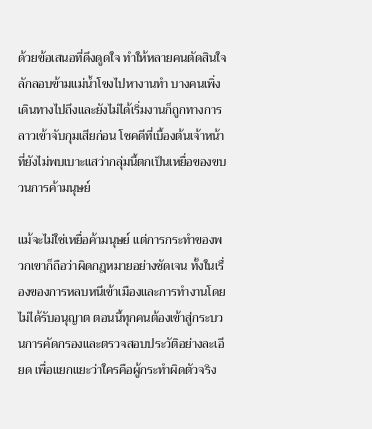ด้วยข้อเสนอที่ดึงดูดใจ ทำให้หลายคนตัดสินใจลักลอบข้ามแม่น้ำโขงไปหางานทำ บางคนเพิ่งเดินทางไปถึงและยังไม่ได้เริ่มงานก็ถูกทางการลาวเข้าจับกุมเสียก่อน โชคดีที่เบื้องต้นเจ้าหน้าที่ยังไม่พบเบาะแสว่ากลุ่มนี้ตกเป็นเหยื่อของขบวนการค้ามนุษย์

แม้จะไม่ใช่เหยื่อค้ามนุษย์ แต่การกระทำของพวกเขาก็ถือว่าผิดกฎหมายอย่างชัดเจน ทั้งในเรื่องของการหลบหนีเข้าเมืองและการทำงานโดยไม่ได้รับอนุญาต ตอนนี้ทุกคนต้องเข้าสู่กระบวนการคัดกรองและตรวจสอบประวัติอย่างละเอียด เพื่อแยกแยะว่าใครคือผู้กระทำผิดตัวจริง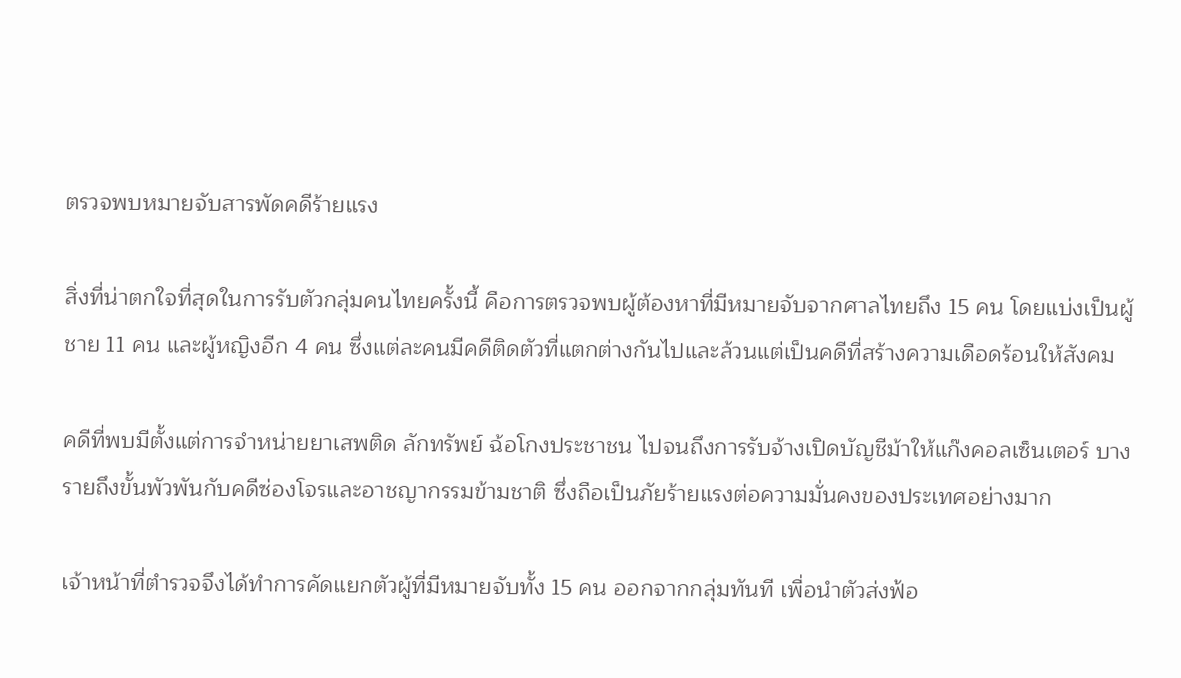ตรวจพบหมายจับสารพัดคดีร้ายแรง

สิ่งที่น่าตกใจที่สุดในการรับตัวกลุ่มคนไทยครั้งนี้ คือการตรวจพบผู้ต้องหาที่มีหมายจับจากศาลไทยถึง 15 คน โดยแบ่งเป็นผู้ชาย 11 คน และผู้หญิงอีก 4 คน ซึ่งแต่ละคนมีคดีติดตัวที่แตกต่างกันไปและล้วนแต่เป็นคดีที่สร้างความเดือดร้อนให้สังคม

คดีที่พบมีตั้งแต่การจำหน่ายยาเสพติด ลักทรัพย์ ฉ้อโกงประชาชน ไปจนถึงการรับจ้างเปิดบัญชีม้าให้แก๊งคอลเซ็นเตอร์ บางรายถึงขั้นพัวพันกับคดีซ่องโจรและอาชญากรรมข้ามชาติ ซึ่งถือเป็นภัยร้ายแรงต่อความมั่นคงของประเทศอย่างมาก

เจ้าหน้าที่ตำรวจจึงได้ทำการคัดแยกตัวผู้ที่มีหมายจับทั้ง 15 คน ออกจากกลุ่มทันที เพื่อนำตัวส่งฟ้อ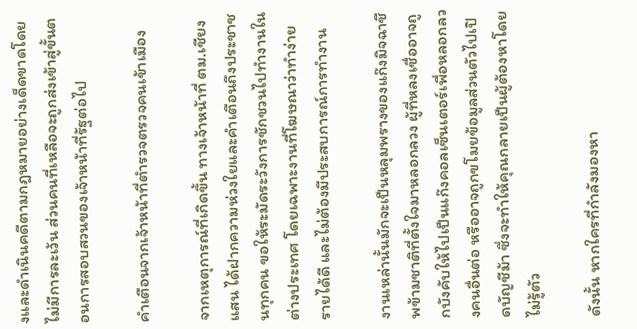งและดำเนินคดีตามกฎหมายอย่างเด็ดขาดโดยไม่มีการละเว้น ส่วนคนที่เหลือจะถูกส่งเข้าสู่ขั้นตอนการสอบสวนของเจ้าหน้าที่รัฐต่อไป

คำเตือนจากเจ้าหน้าที่ตำรวจตรวจคนเข้าเมือง

จากเหตุการณ์ที่เกิดขึ้น ทางเจ้าหน้าที่ ตม.เชียงแสน ได้ฝากความห่วงใยและคำเตือนถึงประชาชนทุกคน ขอให้ระมัดระวังการชักชวนไปทำงานในต่างประเทศ โดยเฉพาะงานที่โฆษณาว่าทำง่าย รายได้ดี และไม่ต้องมีประสบการณ์การทำงาน

งานเหล่านั้นมักจะเป็นหลุมพรางของแก๊งมิจฉาชีพข้ามชาติที่ตั้งใจมาหลอกลวง ผู้ที่หลงเชื่ออาจถูกบังคับให้ไปเป็นแก๊งคอลเซ็นเตอร์เพื่อหลอกลวงคนอื่นต่อ หรืออาจถูกขโมยข้อมูลส่วนตัวไปเปิดบัญชีม้า ซึ่งจะทำให้คุณกลายเป็นผู้ต้องหาโดยไม่รู้ตัว

ดังนั้น หากใครที่กำลังมองหา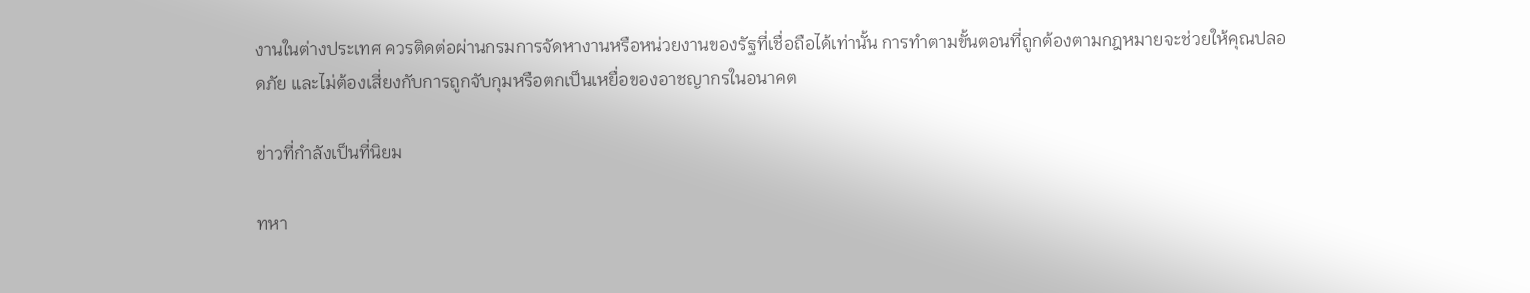งานในต่างประเทศ ควรติดต่อผ่านกรมการจัดหางานหรือหน่วยงานของรัฐที่เชื่อถือได้เท่านั้น การทำตามขั้นตอนที่ถูกต้องตามกฎหมายจะช่วยให้คุณปลอดภัย และไม่ต้องเสี่ยงกับการถูกจับกุมหรือตกเป็นเหยื่อของอาชญากรในอนาคต

ข่าวที่กำลังเป็นที่นิยม

ทหา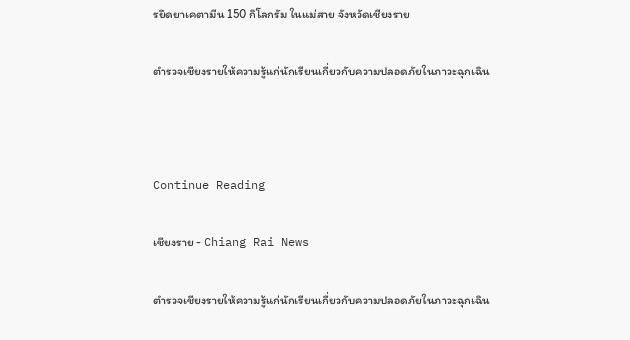รยึดยาเคตามีน 150 กิโลกรัม ในแม่สาย จังหวัดเชียงราย

ตำรวจเชียงรายให้ความรู้แก่นักเรียนเกี่ยวกับความปลอดภัยในภาวะฉุกเฉิน



Continue Reading

เชียงราย - Chiang Rai News

ตำรวจเชียงรายให้ความรู้แก่นักเรียนเกี่ยวกับความปลอดภัยในภาวะฉุกเฉิน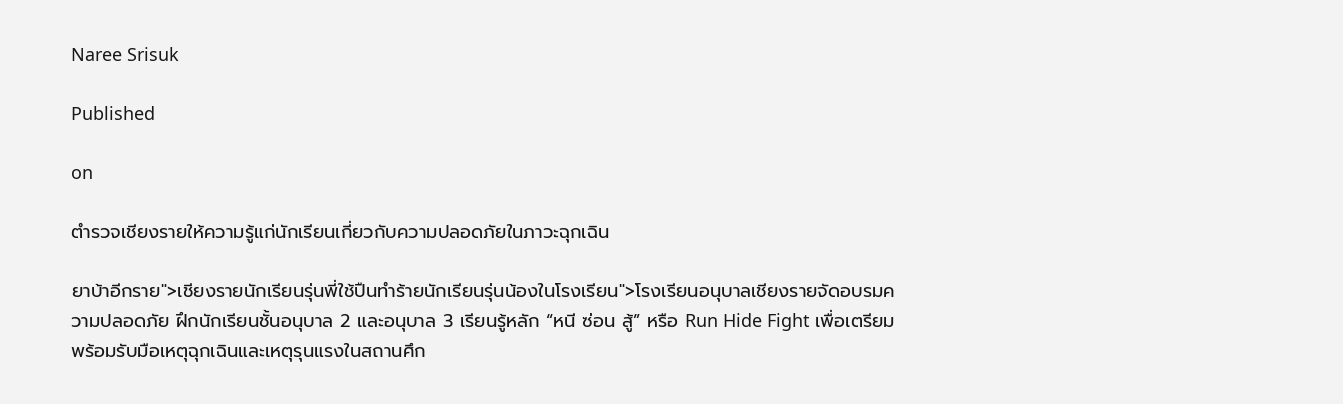Naree Srisuk

Published

on

ตำรวจเชียงรายให้ความรู้แก่นักเรียนเกี่ยวกับความปลอดภัยในภาวะฉุกเฉิน

ยาบ้าอีกราย">เชียงรายนักเรียนรุ่นพี่ใช้ปืนทำร้ายนักเรียนรุ่นน้องในโรงเรียน">โรงเรียนอนุบาลเชียงรายจัดอบรมความปลอดภัย ฝึกนักเรียนชั้นอนุบาล 2 และอนุบาล 3 เรียนรู้หลัก “หนี ซ่อน สู้” หรือ Run Hide Fight เพื่อเตรียมพร้อมรับมือเหตุฉุกเฉินและเหตุรุนแรงในสถานศึก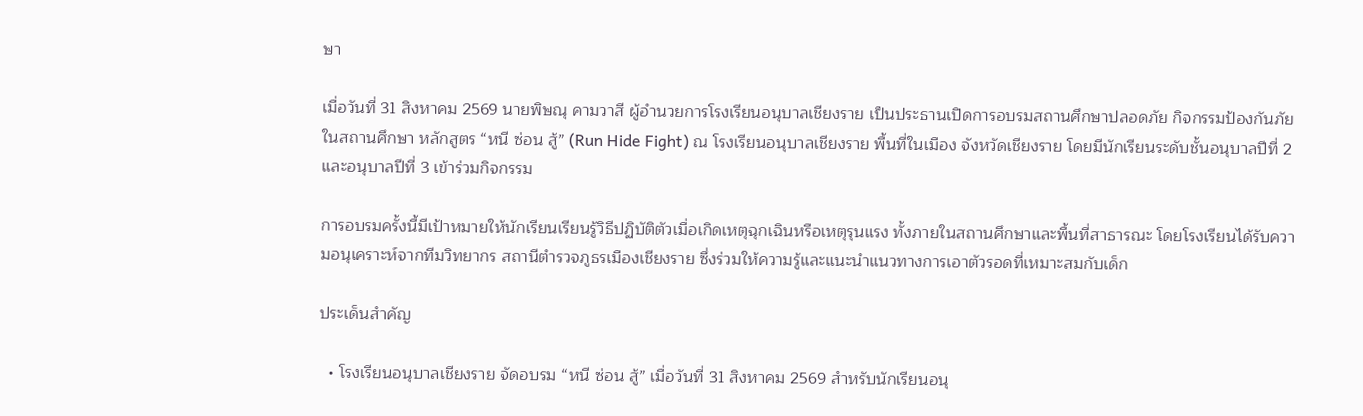ษา

เมื่อวันที่ 31 สิงหาคม 2569 นายพิษณุ คามวาสี ผู้อำนวยการโรงเรียนอนุบาลเชียงราย เป็นประธานเปิดการอบรมสถานศึกษาปลอดภัย กิจกรรมป้องกันภัยในสถานศึกษา หลักสูตร “หนี ซ่อน สู้” (Run Hide Fight) ณ โรงเรียนอนุบาลเชียงราย พื้นที่ในเมือง จังหวัดเชียงราย โดยมีนักเรียนระดับชั้นอนุบาลปีที่ 2 และอนุบาลปีที่ 3 เข้าร่วมกิจกรรม

การอบรมครั้งนี้มีเป้าหมายให้นักเรียนเรียนรู้วิธีปฏิบัติตัวเมื่อเกิดเหตุฉุกเฉินหรือเหตุรุนแรง ทั้งภายในสถานศึกษาและพื้นที่สาธารณะ โดยโรงเรียนได้รับความอนุเคราะห์จากทีมวิทยากร สถานีตำรวจภูธรเมืองเชียงราย ซึ่งร่วมให้ความรู้และแนะนำแนวทางการเอาตัวรอดที่เหมาะสมกับเด็ก

ประเด็นสำคัญ

  • โรงเรียนอนุบาลเชียงราย จัดอบรม “หนี ซ่อน สู้” เมื่อวันที่ 31 สิงหาคม 2569 สำหรับนักเรียนอนุ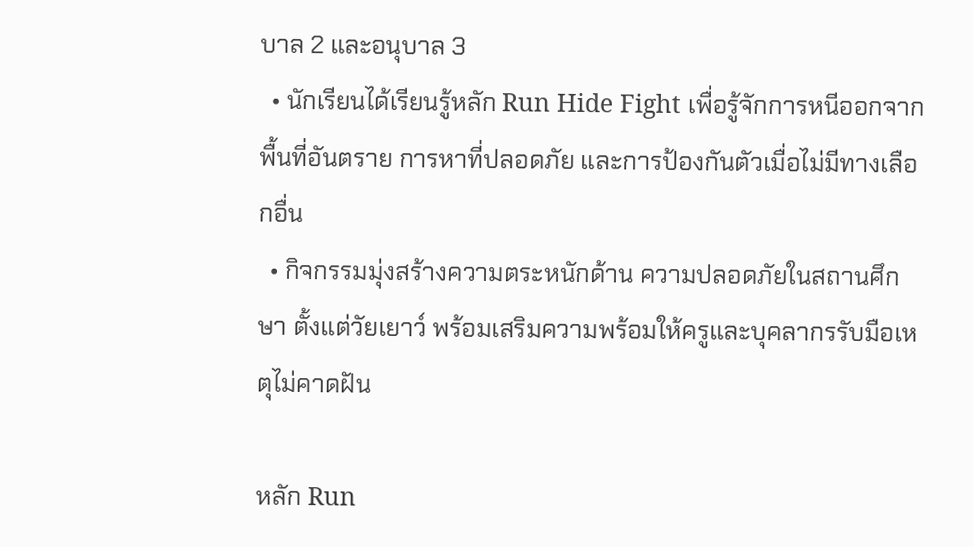บาล 2 และอนุบาล 3
  • นักเรียนได้เรียนรู้หลัก Run Hide Fight เพื่อรู้จักการหนีออกจากพื้นที่อันตราย การหาที่ปลอดภัย และการป้องกันตัวเมื่อไม่มีทางเลือกอื่น
  • กิจกรรมมุ่งสร้างความตระหนักด้าน ความปลอดภัยในสถานศึกษา ตั้งแต่วัยเยาว์ พร้อมเสริมความพร้อมให้ครูและบุคลากรรับมือเหตุไม่คาดฝัน

หลัก Run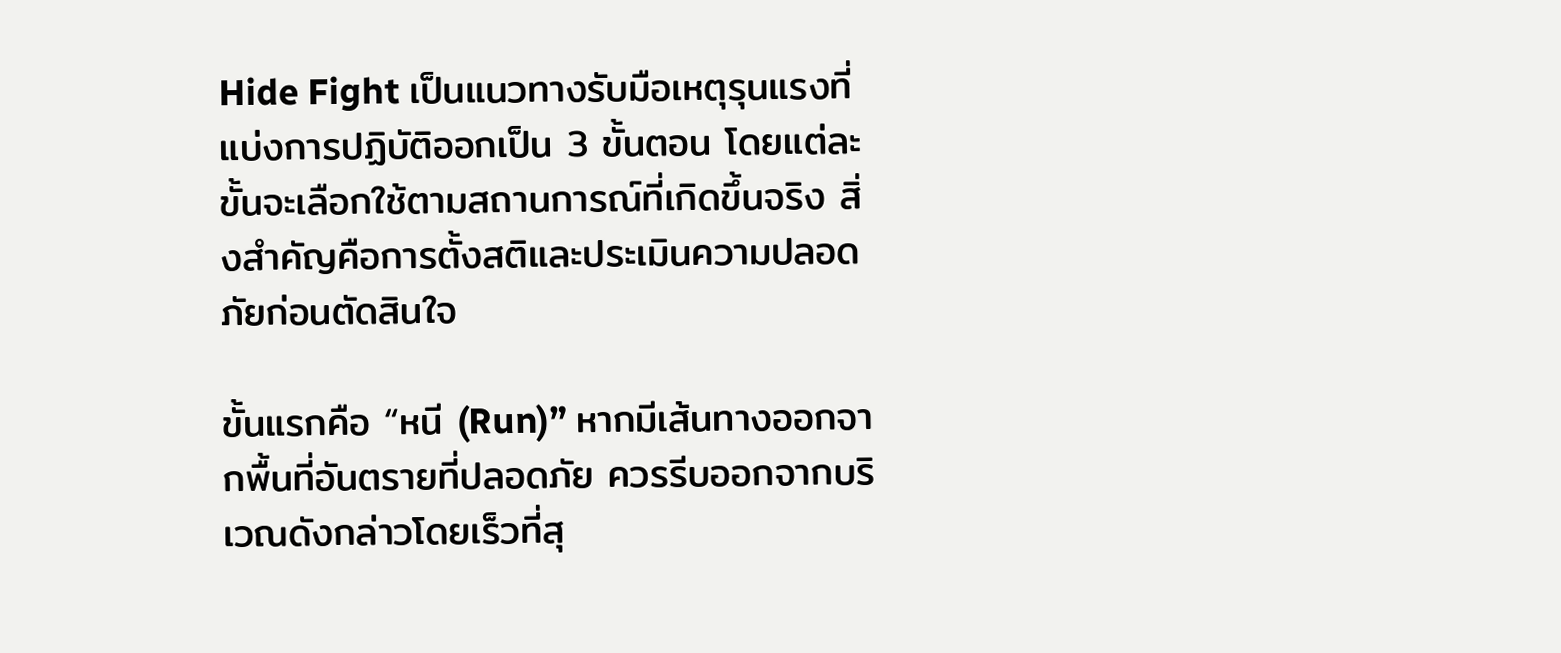Hide Fight เป็นแนวทางรับมือเหตุรุนแรงที่แบ่งการปฏิบัติออกเป็น 3 ขั้นตอน โดยแต่ละขั้นจะเลือกใช้ตามสถานการณ์ที่เกิดขึ้นจริง สิ่งสำคัญคือการตั้งสติและประเมินความปลอดภัยก่อนตัดสินใจ

ขั้นแรกคือ “หนี (Run)” หากมีเส้นทางออกจากพื้นที่อันตรายที่ปลอดภัย ควรรีบออกจากบริเวณดังกล่าวโดยเร็วที่สุ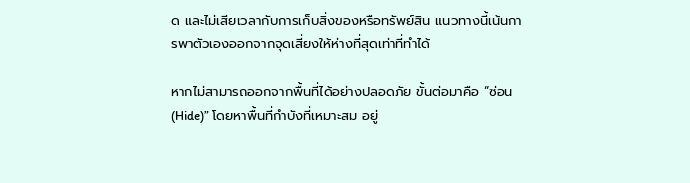ด และไม่เสียเวลากับการเก็บสิ่งของหรือทรัพย์สิน แนวทางนี้เน้นการพาตัวเองออกจากจุดเสี่ยงให้ห่างที่สุดเท่าที่ทำได้

หากไม่สามารถออกจากพื้นที่ได้อย่างปลอดภัย ขั้นต่อมาคือ “ซ่อน (Hide)” โดยหาพื้นที่กำบังที่เหมาะสม อยู่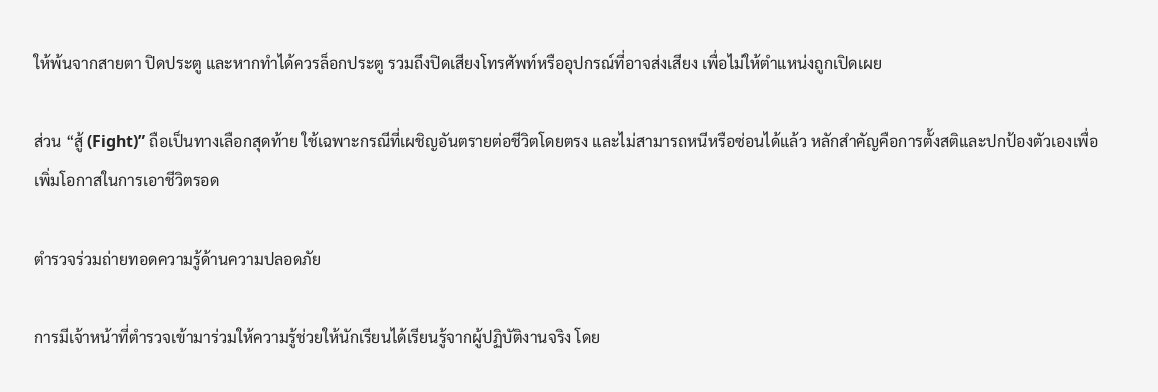ให้พ้นจากสายตา ปิดประตู และหากทำได้ควรล็อกประตู รวมถึงปิดเสียงโทรศัพท์หรืออุปกรณ์ที่อาจส่งเสียง เพื่อไม่ให้ตำแหน่งถูกเปิดเผย

ส่วน “สู้ (Fight)” ถือเป็นทางเลือกสุดท้าย ใช้เฉพาะกรณีที่เผชิญอันตรายต่อชีวิตโดยตรง และไม่สามารถหนีหรือซ่อนได้แล้ว หลักสำคัญคือการตั้งสติและปกป้องตัวเองเพื่อเพิ่มโอกาสในการเอาชีวิตรอด

ตำรวจร่วมถ่ายทอดความรู้ด้านความปลอดภัย

การมีเจ้าหน้าที่ตำรวจเข้ามาร่วมให้ความรู้ช่วยให้นักเรียนได้เรียนรู้จากผู้ปฏิบัติงานจริง โดย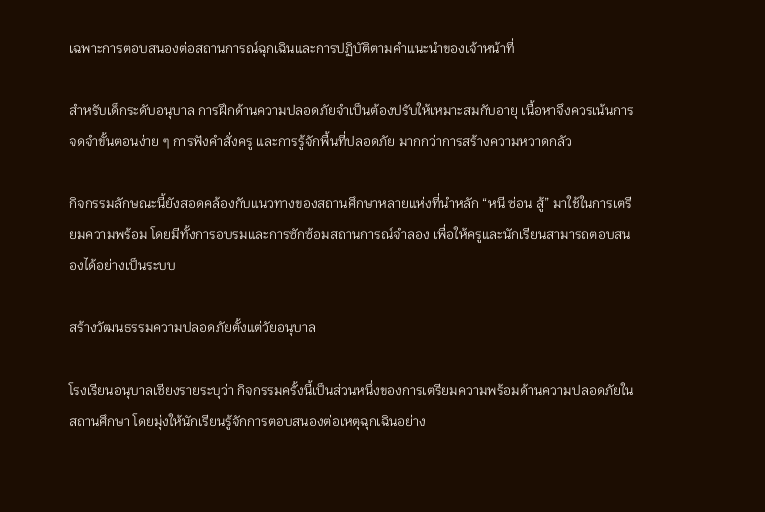เฉพาะการตอบสนองต่อสถานการณ์ฉุกเฉินและการปฏิบัติตามคำแนะนำของเจ้าหน้าที่

สำหรับเด็กระดับอนุบาล การฝึกด้านความปลอดภัยจำเป็นต้องปรับให้เหมาะสมกับอายุ เนื้อหาจึงควรเน้นการจดจำขั้นตอนง่าย ๆ การฟังคำสั่งครู และการรู้จักพื้นที่ปลอดภัย มากกว่าการสร้างความหวาดกลัว

กิจกรรมลักษณะนี้ยังสอดคล้องกับแนวทางของสถานศึกษาหลายแห่งที่นำหลัก “หนี ซ่อน สู้” มาใช้ในการเตรียมความพร้อม โดยมีทั้งการอบรมและการซักซ้อมสถานการณ์จำลอง เพื่อให้ครูและนักเรียนสามารถตอบสนองได้อย่างเป็นระบบ

สร้างวัฒนธรรมความปลอดภัยตั้งแต่วัยอนุบาล

โรงเรียนอนุบาลเชียงรายระบุว่า กิจกรรมครั้งนี้เป็นส่วนหนึ่งของการเตรียมความพร้อมด้านความปลอดภัยในสถานศึกษา โดยมุ่งให้นักเรียนรู้จักการตอบสนองต่อเหตุฉุกเฉินอย่าง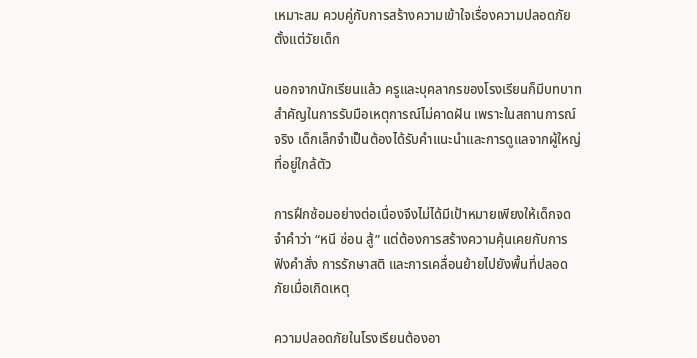เหมาะสม ควบคู่กับการสร้างความเข้าใจเรื่องความปลอดภัยตั้งแต่วัยเด็ก

นอกจากนักเรียนแล้ว ครูและบุคลากรของโรงเรียนก็มีบทบาทสำคัญในการรับมือเหตุการณ์ไม่คาดฝัน เพราะในสถานการณ์จริง เด็กเล็กจำเป็นต้องได้รับคำแนะนำและการดูแลจากผู้ใหญ่ที่อยู่ใกล้ตัว

การฝึกซ้อมอย่างต่อเนื่องจึงไม่ได้มีเป้าหมายเพียงให้เด็กจดจำคำว่า “หนี ซ่อน สู้” แต่ต้องการสร้างความคุ้นเคยกับการฟังคำสั่ง การรักษาสติ และการเคลื่อนย้ายไปยังพื้นที่ปลอดภัยเมื่อเกิดเหตุ

ความปลอดภัยในโรงเรียนต้องอา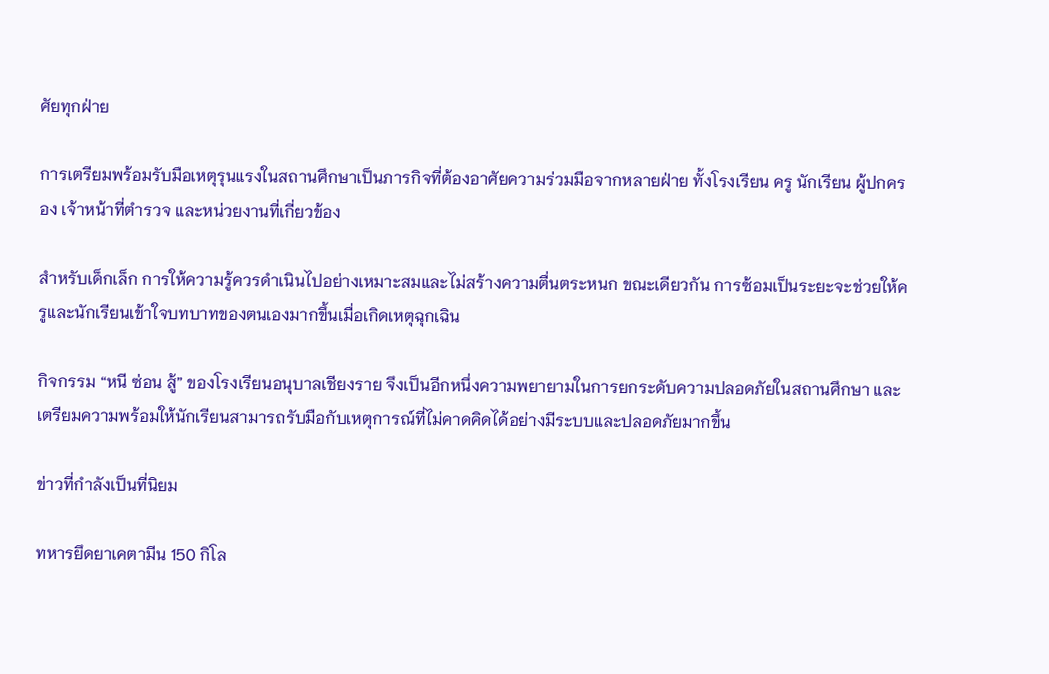ศัยทุกฝ่าย

การเตรียมพร้อมรับมือเหตุรุนแรงในสถานศึกษาเป็นภารกิจที่ต้องอาศัยความร่วมมือจากหลายฝ่าย ทั้งโรงเรียน ครู นักเรียน ผู้ปกครอง เจ้าหน้าที่ตำรวจ และหน่วยงานที่เกี่ยวข้อง

สำหรับเด็กเล็ก การให้ความรู้ควรดำเนินไปอย่างเหมาะสมและไม่สร้างความตื่นตระหนก ขณะเดียวกัน การซ้อมเป็นระยะจะช่วยให้ครูและนักเรียนเข้าใจบทบาทของตนเองมากขึ้นเมื่อเกิดเหตุฉุกเฉิน

กิจกรรม “หนี ซ่อน สู้” ของโรงเรียนอนุบาลเชียงราย จึงเป็นอีกหนึ่งความพยายามในการยกระดับความปลอดภัยในสถานศึกษา และเตรียมความพร้อมให้นักเรียนสามารถรับมือกับเหตุการณ์ที่ไม่คาดคิดได้อย่างมีระบบและปลอดภัยมากขึ้น

ข่าวที่กำลังเป็นที่นิยม

ทหารยึดยาเคตามีน 150 กิโล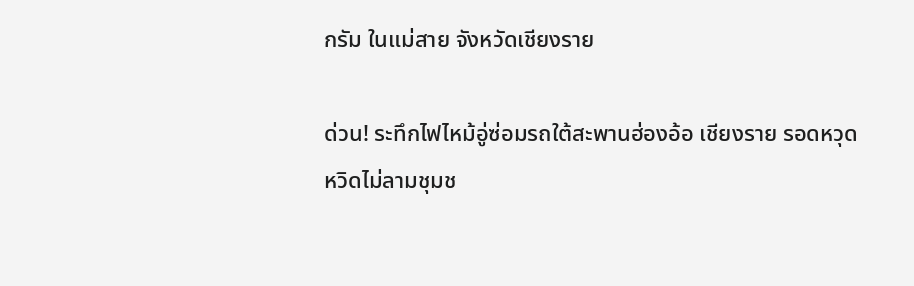กรัม ในแม่สาย จังหวัดเชียงราย

ด่วน! ระทึกไฟไหม้อู่ซ่อมรถใต้สะพานฮ่องอ้อ เชียงราย รอดหวุดหวิดไม่ลามชุมช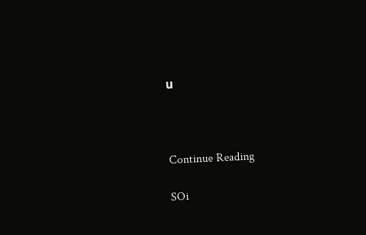น



Continue Reading

SOi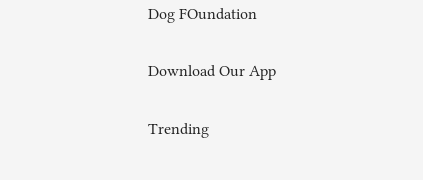Dog FOundation

Download Our App

Trending